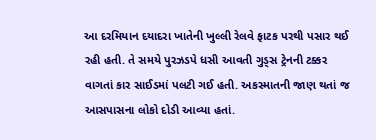આ દરમિયાન દયાદરા ખાતેની ખુલ્લી રેલવે ફાટક પરથી પસાર થઈ રહી હતી. તે સમયે પુરઝડપે ધસી આવતી ગુડ્સ ટ્રેનની ટક્કર વાગતાં કાર સાઈડમાં પલટી ગઈ હતી. અકસ્માતની જાણ થતાં જ આસપાસના લોકો દોડી આવ્યા હતાં.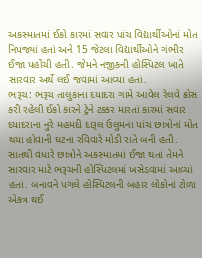અકસ્માતમાં ઈકો કારમાં સવાર પાંચ વિદ્યાર્થીઓનાં મોત નિપજ્યાં હતાં અને 15 જેટલા વિદ્યાર્થીઓને ગંભીર ઈજા પહોંચી હતી. જેમને નજીકની હોસ્પિટલ ખાતે સારવાર અર્થે લઈ જવામાં આવ્યા હતાં.
ભરૂચ: ભરૂચ તાલુકાના દયાદરા ગામે આવેલ રેલવે ક્રોસ કરી રહેલી ઈકો કારને ટ્રેને ટક્કર મારતાં કારમાં સવાર દયાદરાના નુરે મહમદી દારૂલ ઉલુમના પાંચ છાત્રોનાં મોત થયા હોવાની ઘટના રવિવારે મોડી રાતે બની હતી. સાતથી વધારે છાત્રોને અકસ્માતમાં ઈજા થતાં તેમને સારવાર માટે ભરૂચની હોસ્પિટલમાં ખસેડવામાં આવ્યાં હતાં. બનાવને પગલે હોસ્પિટલની બહાર લોકોનાં ટોળા એકત્ર થઈ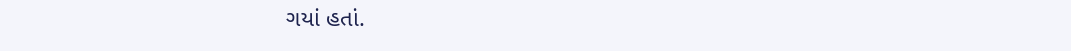ગયાં હતાં.